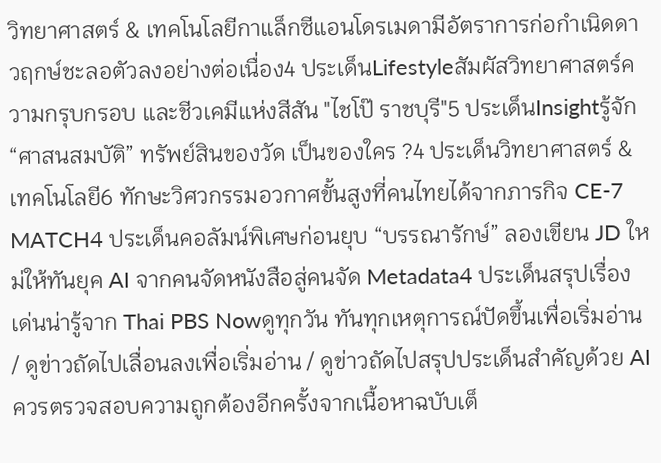วิทยาศาสตร์ & เทคโนโลยีกาแล็กซีแอนโดรเมดามีอัตราการก่อกำเนิดดาวฤกษ์ชะลอตัวลงอย่างต่อเนื่อง4 ประเด็นLifestyleสัมผัสวิทยาศาสตร์ความกรุบกรอบ และชีวเคมีแห่งสีสัน "ไชโป๊ ราชบุรี"5 ประเด็นInsightรู้จัก “ศาสนสมบัติ” ทรัพย์สินของวัด เป็นของใคร ?4 ประเด็นวิทยาศาสตร์ & เทคโนโลยี6 ทักษะวิศวกรรมอวกาศขั้นสูงที่คนไทยได้จากภารกิจ CE-7 MATCH4 ประเด็นคอลัมน์พิเศษก่อนยุบ “บรรณารักษ์” ลองเขียน JD ใหม่ให้ทันยุค AI จากคนจัดหนังสือสู่คนจัด Metadata4 ประเด็นสรุปเรื่องเด่นน่ารู้จาก Thai PBS Nowดูทุกวัน ทันทุกเหตุการณ์ปัดขึ้นเพื่อเริ่มอ่าน / ดูข่าวถัดไปเลื่อนลงเพื่อเริ่มอ่าน / ดูข่าวถัดไปสรุปประเด็นสำคัญด้วย AIควรตรวจสอบความถูกต้องอีกครั้งจากเนื้อหาฉบับเต็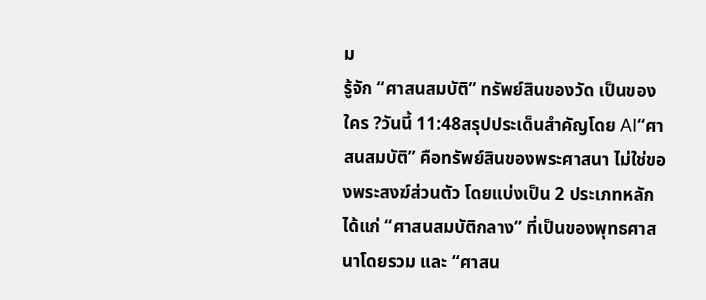ม
รู้จัก “ศาสนสมบัติ” ทรัพย์สินของวัด เป็นของใคร ?วันนี้ 11:48สรุปประเด็นสำคัญโดย AI“ศาสนสมบัติ” คือทรัพย์สินของพระศาสนา ไม่ใช่ของพระสงฆ์ส่วนตัว โดยแบ่งเป็น 2 ประเภทหลัก ได้แก่ “ศาสนสมบัติกลาง” ที่เป็นของพุทธศาสนาโดยรวม และ “ศาสน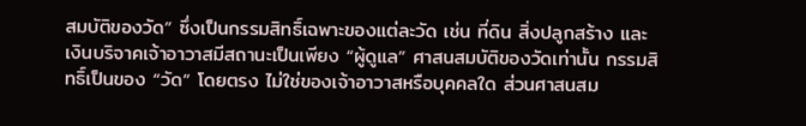สมบัติของวัด” ซึ่งเป็นกรรมสิทธิ์เฉพาะของแต่ละวัด เช่น ที่ดิน สิ่งปลูกสร้าง และเงินบริจาคเจ้าอาวาสมีสถานะเป็นเพียง “ผู้ดูแล” ศาสนสมบัติของวัดเท่านั้น กรรมสิทธิ์เป็นของ “วัด” โดยตรง ไม่ใช่ของเจ้าอาวาสหรือบุคคลใด ส่วนศาสนสม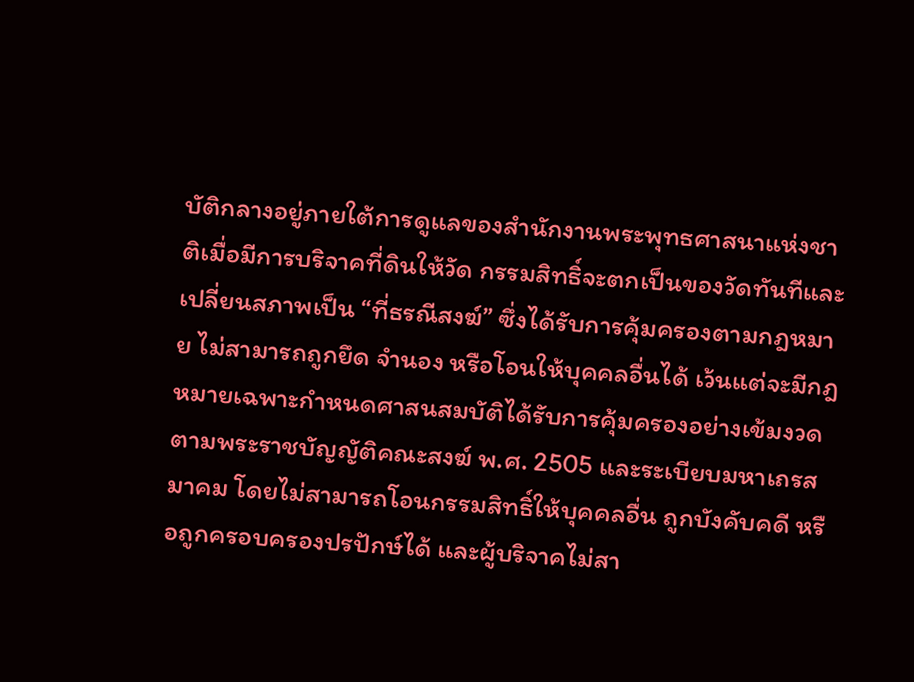บัติกลางอยู่ภายใต้การดูแลของสำนักงานพระพุทธศาสนาแห่งชาติเมื่อมีการบริจาคที่ดินให้วัด กรรมสิทธิ์จะตกเป็นของวัดทันทีและเปลี่ยนสภาพเป็น “ที่ธรณีสงฆ์” ซึ่งได้รับการคุ้มครองตามกฎหมาย ไม่สามารถถูกยึด จำนอง หรือโอนให้บุคคลอื่นได้ เว้นแต่จะมีกฎหมายเฉพาะกำหนดศาสนสมบัติได้รับการคุ้มครองอย่างเข้มงวดตามพระราชบัญญัติคณะสงฆ์ พ.ศ. 2505 และระเบียบมหาเถรสมาคม โดยไม่สามารถโอนกรรมสิทธิ์ให้บุคคลอื่น ถูกบังคับคดี หรือถูกครอบครองปรปักษ์ได้ และผู้บริจาคไม่สา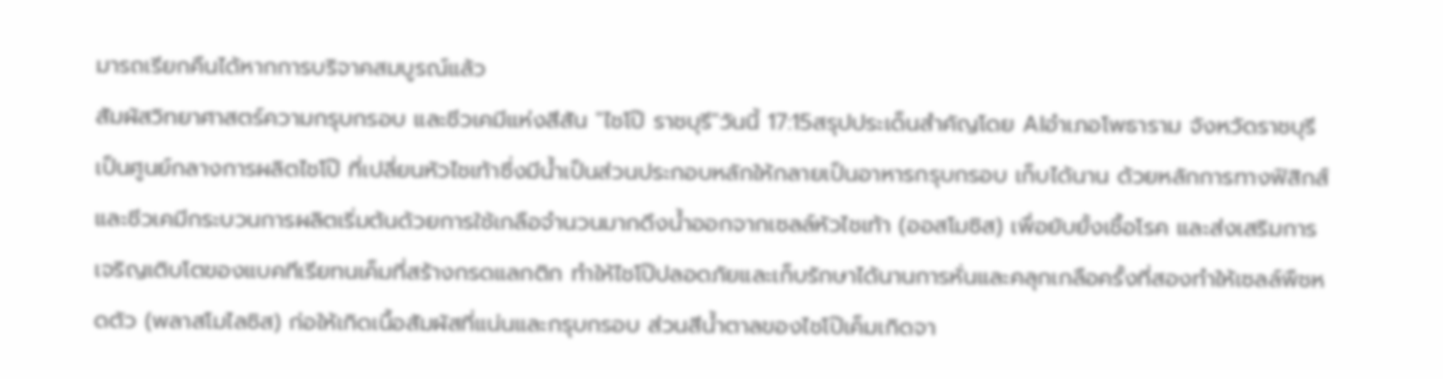มารถเรียกคืนได้หากการบริจาคสมบูรณ์แล้ว
สัมผัสวิทยาศาสตร์ความกรุบกรอบ และชีวเคมีแห่งสีสัน "ไชโป๊ ราชบุรี"วันนี้ 17:15สรุปประเด็นสำคัญโดย AIอำเภอโพธาราม จังหวัดราชบุรี เป็นศูนย์กลางการผลิตไชโป๊ ที่เปลี่ยนหัวไชเท้าซึ่งมีน้ำเป็นส่วนประกอบหลักให้กลายเป็นอาหารกรุบกรอบ เก็บได้นาน ด้วยหลักการทางฟิสิกส์และชีวเคมีกระบวนการผลิตเริ่มต้นด้วยการใช้เกลือจำนวนมากดึงน้ำออกจากเซลล์หัวไชเท้า (ออสโมซิส) เพื่อยับยั้งเชื้อโรค และส่งเสริมการเจริญเติบโตของแบคทีเรียทนเค็มที่สร้างกรดแลกติก ทำให้ไชโป๊ปลอดภัยและเก็บรักษาได้นานการหั่นและคลุกเกลือครั้งที่สองทำให้เซลล์พืชหดตัว (พลาสโมไลซิส) ก่อให้เกิดเนื้อสัมผัสที่แน่นและกรุบกรอบ ส่วนสีน้ำตาลของไชโป๊เค็มเกิดจา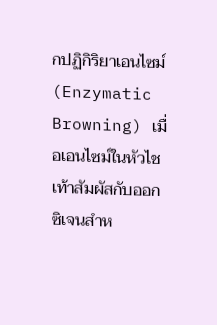กปฏิกิริยาเอนไซม์ (Enzymatic Browning) เมื่อเอนไซม์ในหัวไชเท้าสัมผัสกับออกซิเจนสำห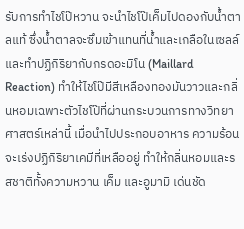รับการทำไชโป๊หวาน จะนำไชโป๊เค็มไปดองกับน้ำตาลแท้ ซึ่งน้ำตาลจะซึมเข้าแทนที่น้ำและเกลือในเซลล์ และทำปฏิกิริยากับกรดอะมิโน (Maillard Reaction) ทำให้ไชโป๊มีสีเหลืองทองมันวาวและกลิ่นหอมเฉพาะตัวไชโป๊ที่ผ่านกระบวนการทางวิทยาศาสตร์เหล่านี้ เมื่อนำไปประกอบอาหาร ความร้อนจะเร่งปฏิกิริยาเคมีที่เหลืออยู่ ทำให้กลิ่นหอมและรสชาติทั้งความหวาน เค็ม และอูมามิ เด่นชัด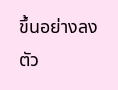ขึ้นอย่างลงตัว